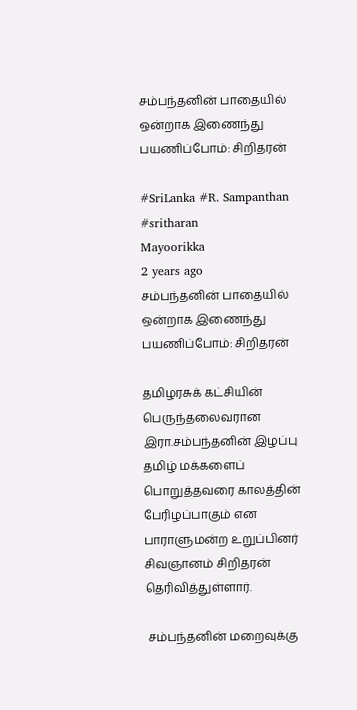சம்பந்தனின் பாதையில் ஒன்றாக இணைந்து பயணிப்போம்: சிறிதரன்

#SriLanka #R. Sampanthan #sritharan
Mayoorikka
2 years ago
சம்பந்தனின் பாதையில் ஒன்றாக இணைந்து பயணிப்போம்: சிறிதரன்

தமிழரசுக் கட்சியின் பெருந்தலைவரான இரா.சம்பந்தனின் இழப்பு தமிழ் மக்களைப் பொறுத்தவரை காலத்தின் பேரிழப்பாகும் என பாராளுமன்ற உறுப்பினர் சிவஞானம் சிறிதரன் தெரிவித்துள்ளார்.

 சம்பந்தனின் மறைவுக்கு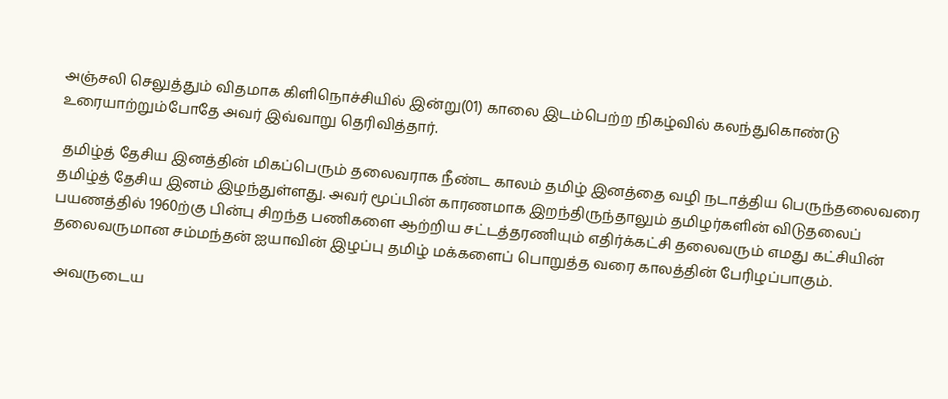அஞ்சலி செலுத்தும் விதமாக கிளிநொச்சியில் இன்று(01) காலை இடம்பெற்ற நிகழ்வில் கலந்துகொண்டு உரையாற்றும்போதே அவர் இவ்வாறு தெரிவித்தார்.

 தமிழ்த் தேசிய இனத்தின் மிகப்பெரும் தலைவராக நீண்ட காலம் தமிழ் இனத்தை வழி நடாத்திய பெருந்தலைவரை தமிழ்த் தேசிய இனம் இழந்துள்ளது. அவர் மூப்பின் காரணமாக இறந்திருந்தாலும் தமிழர்களின் விடுதலைப் பயணத்தில் 1960ற்கு பின்பு சிறந்த பணிகளை ஆற்றிய சட்டத்தரணியும் எதிர்க்கட்சி தலைவரும் எமது கட்சியின் தலைவருமான சம்மந்தன் ஐயாவின் இழப்பு தமிழ் மக்களைப் பொறுத்த வரை காலத்தின் பேரிழப்பாகும்.

 அவருடைய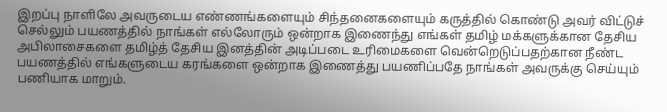இறப்பு நாளிலே அவருடைய எண்ணங்களையும் சிந்தனைகளையும் கருத்தில் கொண்டு அவர் விட்டுச் செல்லும் பயணத்தில் நாங்கள் எல்லோரும் ஒன்றாக இணைந்து எங்கள் தமிழ் மக்களுக்கான தேசிய அபிலாசைகளை தமிழ்த் தேசிய இனத்தின் அடிப்படை உரிமைகளை வென்றெடுப்பதற்கான நீண்ட பயணத்தில் எங்களுடைய கரங்களை ஒன்றாக இணைத்து பயணிப்பதே நாங்கள் அவருக்கு செய்யும் பணியாக மாறும்.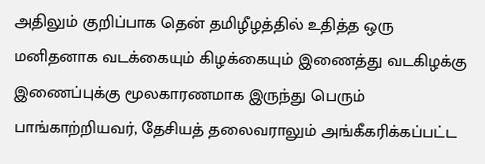அதிலும் குறிப்பாக தென் தமிழீழத்தில் உதித்த ஒரு மனிதனாக வடக்கையும் கிழக்கையும் இணைத்து வடகிழக்கு இணைப்புக்கு மூலகாரணமாக இருந்து பெரும் பாங்காற்றியவர், தேசியத் தலைவராலும் அங்கீகரிக்கப்பட்ட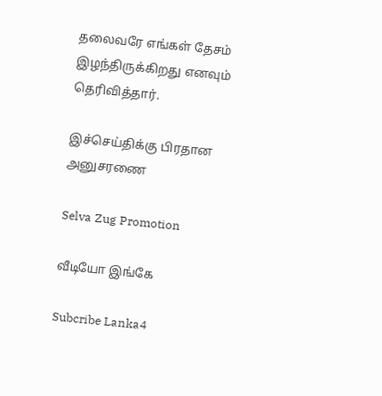தலைவரே எங்கள் தேசம் இழந்திருக்கிறது எனவும் தெரிவித்தார்.

இச்செய்திக்கு பிரதான அனுசரணை

Selva Zug Promotion

வீடியோ இங்கே

Subcribe Lanka4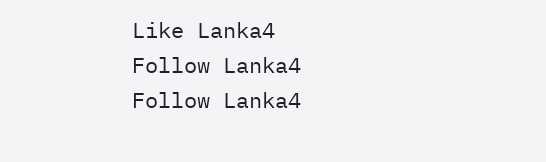Like Lanka4
Follow Lanka4
Follow Lanka4